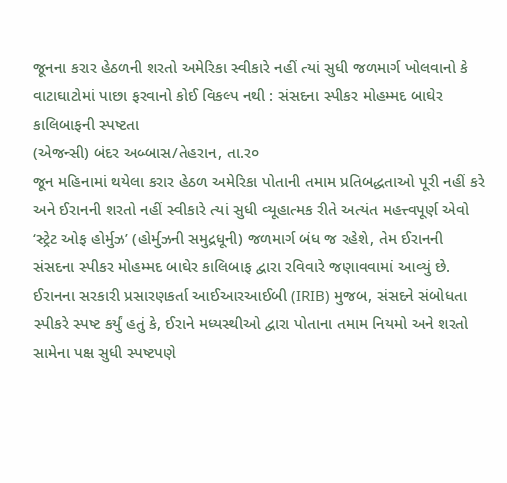જૂનના કરાર હેઠળની શરતો અમેરિકા સ્વીકારે નહીં ત્યાં સુધી જળમાર્ગ ખોલવાનો કે વાટાઘાટોમાં પાછા ફરવાનો કોઈ વિકલ્પ નથી : સંસદના સ્પીકર મોહમ્મદ બાઘેર કાલિબાફની સ્પષ્ટતા
(એજન્સી) બંદર અબ્બાસ/તેહરાન, તા.ર૦
જૂન મહિનામાં થયેલા કરાર હેઠળ અમેરિકા પોતાની તમામ પ્રતિબદ્ધતાઓ પૂરી નહીં કરે અને ઈરાનની શરતો નહીં સ્વીકારે ત્યાં સુધી વ્યૂહાત્મક રીતે અત્યંત મહત્ત્વપૂર્ણ એવો ‘સ્ટ્રેટ ઓફ હોર્મુઝ’ (હોર્મુઝની સમુદ્રધૂની) જળમાર્ગ બંધ જ રહેશે, તેમ ઈરાનની સંસદના સ્પીકર મોહમ્મદ બાઘેર કાલિબાફ દ્વારા રવિવારે જણાવવામાં આવ્યું છે. ઈરાનના સરકારી પ્રસારણકર્તા આઈઆરઆઈબી (IRIB) મુજબ, સંસદને સંબોધતા સ્પીકરે સ્પષ્ટ કર્યું હતું કે, ઈરાને મધ્યસ્થીઓ દ્વારા પોતાના તમામ નિયમો અને શરતો સામેના પક્ષ સુધી સ્પષ્ટપણે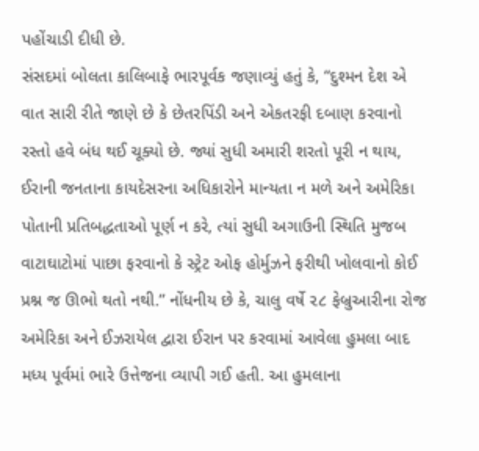પહોંચાડી દીધી છે.
સંસદમાં બોલતા કાલિબાફે ભારપૂર્વક જણાવ્યું હતું કે, “દુશ્મન દેશ એ વાત સારી રીતે જાણે છે કે છેતરપિંડી અને એકતરફી દબાણ કરવાનો રસ્તો હવે બંધ થઈ ચૂક્યો છે. જ્યાં સુધી અમારી શરતો પૂરી ન થાય, ઈરાની જનતાના કાયદેસરના અધિકારોને માન્યતા ન મળે અને અમેરિકા પોતાની પ્રતિબદ્ધતાઓ પૂર્ણ ન કરે, ત્યાં સુધી અગાઉની સ્થિતિ મુજબ વાટાઘાટોમાં પાછા ફરવાનો કે સ્ટ્રેટ ઓફ હોર્મુઝને ફરીથી ખોલવાનો કોઈ પ્રશ્ન જ ઊભો થતો નથી.” નોંધનીય છે કે, ચાલુ વર્ષે ૨૮ ફેબ્રુઆરીના રોજ અમેરિકા અને ઈઝરાયેલ દ્વારા ઈરાન પર કરવામાં આવેલા હુમલા બાદ મધ્ય પૂર્વમાં ભારે ઉત્તેજના વ્યાપી ગઈ હતી. આ હુમલાના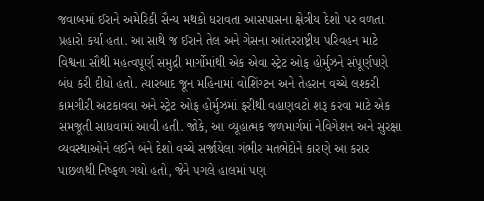જવાબમાં ઈરાને અમેરિકી સૈન્ય મથકો ધરાવતા આસપાસના ક્ષેત્રીય દેશો પર વળતા પ્રહારો કર્યા હતા. આ સાથે જ ઈરાને તેલ અને ગેસના આંતરરાષ્ટ્રીય પરિવહન માટે વિશ્વના સૌથી મહત્વપૂર્ણ સમુદ્રી માર્ગોમાંથી એક એવા સ્ટ્રેટ ઓફ હોર્મુઝને સંપૂર્ણપણે બંધ કરી દીધો હતો. ત્યારબાદ જૂન મહિનામાં વોશિંગ્ટન અને તેહરાન વચ્ચે લશ્કરી કામગીરી અટકાવવા અને સ્ટ્રેટ ઓફ હોર્મુઝમાં ફરીથી વહાણવટો શરૂ કરવા માટે એક સમજૂતી સાધવામાં આવી હતી. જોકે, આ વ્યૂહાત્મક જળમાર્ગમાં નેવિગેશન અને સુરક્ષા વ્યવસ્થાઓને લઈને બંને દેશો વચ્ચે સર્જાયેલા ગંભીર મતભેદોને કારણે આ કરાર પાછળથી નિષ્ફળ ગયો હતો, જેને પગલે હાલમાં પણ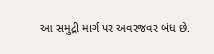આ સમુદ્રી માર્ગ પર અવરજવર બંધ છે.